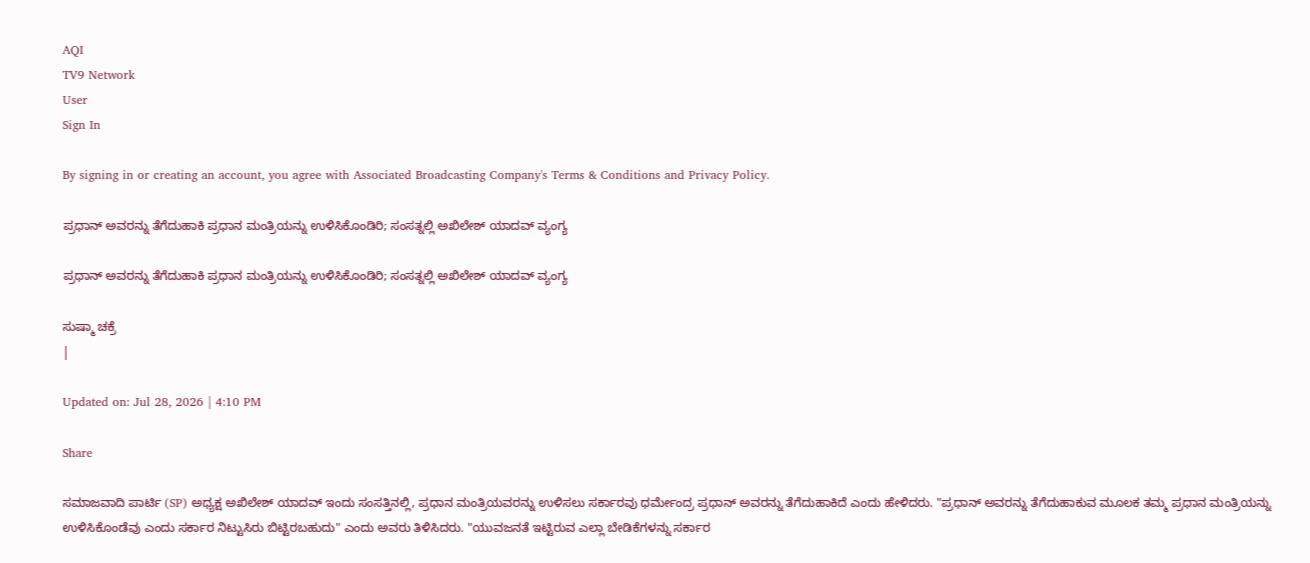AQI
TV9 Network
User
Sign In

By signing in or creating an account, you agree with Associated Broadcasting Company's Terms & Conditions and Privacy Policy.

ಪ್ರಧಾನ್ ಅವರನ್ನು ತೆಗೆದುಹಾಕಿ ಪ್ರಧಾನ ಮಂತ್ರಿಯನ್ನು ಉಳಿಸಿಕೊಂಡಿರಿ; ಸಂಸತ್ನಲ್ಲಿ ಅಖಿಲೇಶ್ ಯಾದವ್ ವ್ಯಂಗ್ಯ

ಪ್ರಧಾನ್ ಅವರನ್ನು ತೆಗೆದುಹಾಕಿ ಪ್ರಧಾನ ಮಂತ್ರಿಯನ್ನು ಉಳಿಸಿಕೊಂಡಿರಿ; ಸಂಸತ್ನಲ್ಲಿ ಅಖಿಲೇಶ್ ಯಾದವ್ ವ್ಯಂಗ್ಯ

ಸುಷ್ಮಾ ಚಕ್ರೆ
|

Updated on: Jul 28, 2026 | 4:10 PM

Share

ಸಮಾಜವಾದಿ ಪಾರ್ಟಿ (SP) ಅಧ್ಯಕ್ಷ ಅಖಿಲೇಶ್ ಯಾದವ್ ಇಂದು ಸಂಸತ್ತಿನಲ್ಲಿ, ಪ್ರಧಾನ ಮಂತ್ರಿಯವರನ್ನು ಉಳಿಸಲು ಸರ್ಕಾರವು ಧರ್ಮೇಂದ್ರ ಪ್ರಧಾನ್ ಅವರನ್ನು ತೆಗೆದುಹಾಕಿದೆ ಎಂದು ಹೇಳಿದರು. "ಪ್ರಧಾನ್ ಅವರನ್ನು ತೆಗೆದುಹಾಕುವ ಮೂಲಕ ತಮ್ಮ ಪ್ರಧಾನ ಮಂತ್ರಿಯನ್ನು ಉಳಿಸಿಕೊಂಡೆವು ಎಂದು ಸರ್ಕಾರ ನಿಟ್ಟುಸಿರು ಬಿಟ್ಟಿರಬಹುದು" ಎಂದು ಅವರು ತಿಳಿಸಿದರು. "ಯುವಜನತೆ ಇಟ್ಟಿರುವ ಎಲ್ಲಾ ಬೇಡಿಕೆಗಳನ್ನು ಸರ್ಕಾರ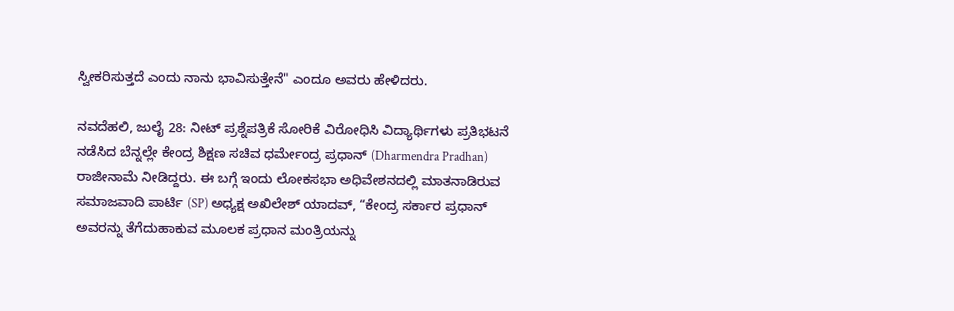ಸ್ವೀಕರಿಸುತ್ತದೆ ಎಂದು ನಾನು ಭಾವಿಸುತ್ತೇನೆ" ಎಂದೂ ಅವರು ಹೇಳಿದರು.

ನವದೆಹಲಿ, ಜುಲೈ 28: ನೀಟ್ ಪ್ರಶ್ನೆಪತ್ರಿಕೆ ಸೋರಿಕೆ ವಿರೋಧಿಸಿ ವಿದ್ಯಾರ್ಥಿಗಳು ಪ್ರತಿಭಟನೆ ನಡೆಸಿದ ಬೆನ್ನಲ್ಲೇ ಕೇಂದ್ರ ಶಿಕ್ಷಣ ಸಚಿವ ಧರ್ಮೇಂದ್ರ ಪ್ರಧಾನ್ (Dharmendra Pradhan) ರಾಜೀನಾಮೆ ನೀಡಿದ್ದರು. ಈ ಬಗ್ಗೆ ಇಂದು ಲೋಕಸಭಾ ಅಧಿವೇಶನದಲ್ಲಿ ಮಾತನಾಡಿರುವ ಸಮಾಜವಾದಿ ಪಾರ್ಟಿ (SP) ಅಧ್ಯಕ್ಷ ಅಖಿಲೇಶ್ ಯಾದವ್, “ಕೇಂದ್ರ ಸರ್ಕಾರ ಪ್ರಧಾನ್ ಅವರನ್ನು ತೆಗೆದುಹಾಕುವ ಮೂಲಕ ಪ್ರಧಾನ ಮಂತ್ರಿಯನ್ನು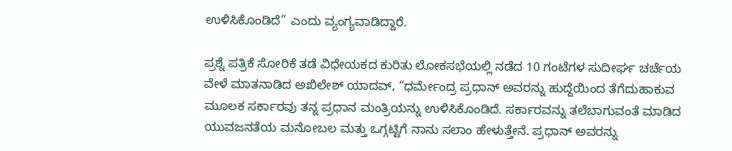ಉಳಿಸಿಕೊಂಡಿದೆ” ಎಂದು ವ್ಯಂಗ್ಯವಾಡಿದ್ದಾರೆ.

ಪ್ರಶ್ನೆ ಪತ್ರಿಕೆ ಸೋರಿಕೆ ತಡೆ ವಿಧೇಯಕದ ಕುರಿತು ಲೋಕಸಭೆಯಲ್ಲಿ ನಡೆದ 10 ಗಂಟೆಗಳ ಸುದೀರ್ಘ ಚರ್ಚೆಯ ವೇಳೆ ಮಾತನಾಡಿದ ಅಖಿಲೇಶ್ ಯಾದವ್, “ಧರ್ಮೇಂದ್ರ ಪ್ರಧಾನ್ ಅವರನ್ನು ಹುದ್ದೆಯಿಂದ ತೆಗೆದುಹಾಕುವ ಮೂಲಕ ಸರ್ಕಾರವು ತನ್ನ ಪ್ರಧಾನ ಮಂತ್ರಿಯನ್ನು ಉಳಿಸಿಕೊಂಡಿದೆ. ಸರ್ಕಾರವನ್ನು ತಲೆಬಾಗುವಂತೆ ಮಾಡಿದ ಯುವಜನತೆಯ ಮನೋಬಲ ಮತ್ತು ಒಗ್ಗಟ್ಟಿಗೆ ನಾನು ಸಲಾಂ ಹೇಳುತ್ತೇನೆ. ಪ್ರಧಾನ್ ಅವರನ್ನು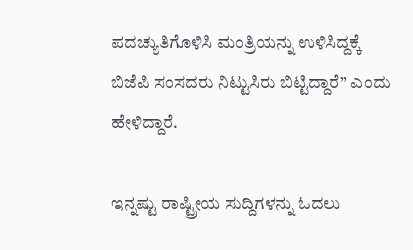ಪದಚ್ಯುತಿಗೊಳಿಸಿ ಮಂತ್ರಿಯನ್ನು ಉಳಿಸಿದ್ದಕ್ಕೆ ಬಿಜೆಪಿ ಸಂಸದರು ನಿಟ್ಟುಸಿರು ಬಿಟ್ಟಿದ್ದಾರೆ” ಎಂದು ಹೇಳಿದ್ದಾರೆ.

ಇನ್ನಷ್ಟು ರಾಷ್ಟ್ರೀಯ ಸುದ್ದಿಗಳನ್ನು ಓದಲು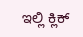ಇಲ್ಲಿ ಕ್ಲಿಕ್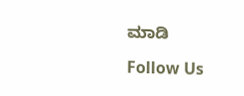ಮಾಡಿ

Follow Us